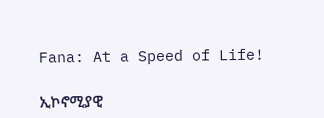Fana: At a Speed of Life!

ኢኮኖሚያዊ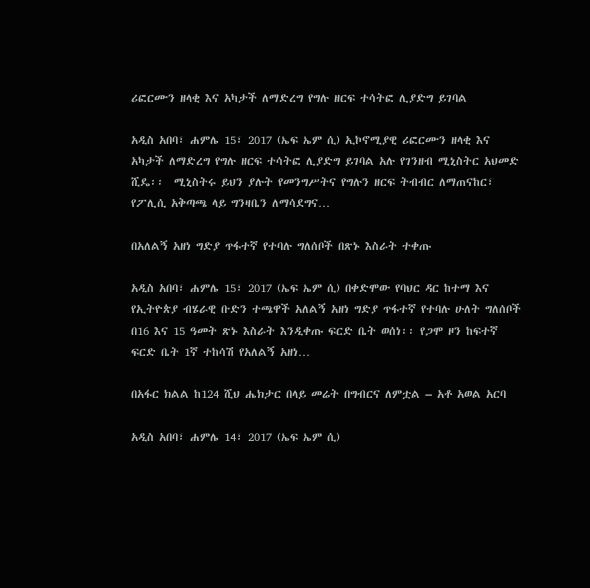ሪፎርሙን ዘላቂ እና አካታች ለማድረግ የግሉ ዘርፍ ተሳትፎ ሊያድግ ይገባል

አዲስ አበባ፣ ሐምሌ 15፣ 2017 (ኤፍ ኤም ሲ) ኢኮኖሚያዊ ሪፎርሙን ዘላቂ እና አካታች ለማድረግ የግሉ ዘርፍ ተሳትፎ ሊያድግ ይገባል አሉ የገንዘብ ሚኒስትር አህመድ ሺዴ፡፡  ሚኒስትሩ ይህን ያሉት የመንግሥትና የግሉን ዘርፍ ትብብር ለማጠናከር፣ የፖሊሲ አቅጣጫ ላይ ግንዛቤን ለማሳደግና…

በአለልኝ አዘነ ግድያ ጥፋተኛ የተባሉ ግለሰቦች በጽኑ እስራት ተቀጡ

አዲስ አበባ፣ ሐምሌ 15፣ 2017 (ኤፍ ኤም ሲ) በቀድሞው የባህር ዳር ከተማ እና የኢትዮጵያ ብሄራዊ ቡድን ተጫዋች አለልኝ አዘነ ግድያ ጥፋተኛ የተባሉ ሁለት ግለሰቦች በ16 እና 15 ዓመት ጽኑ እስራት እንዲቀጡ ፍርድ ቤት ወሰነ፡፡ የጋሞ ዞን ከፍተኛ ፍርድ ቤት 1ኛ ተከሳሽ የአለልኝ አዘነ…

በአፋር ክልል ከ124 ሺህ ሔክታር በላይ መሬት በግብርና ለምቷል – አቶ አወል አርባ

አዲስ አበባ፣ ሐምሌ 14፣ 2017 (ኤፍ ኤም ሲ)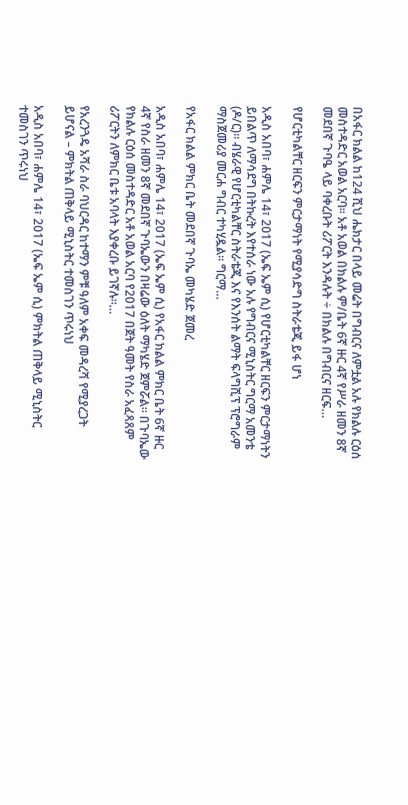በአፋር ክልል ከ124 ሺህ ሔክታር በላይ መሬት በግብርና ለምቷል አሉ የክልሉ ርዕሰ መስተዳድር አወል አርባ፡፡ አቶ አወል በክልሉ ም/ቤት 6ኛ ዙር 4ኛ የሥራ ዘመን 8ኛ መደበኛ ጉባዔ ላይ ባቀረቡት ሪፖርት እንዳሉት ÷ በክልሉ በግብርና ዘርፍ…

የሆርቲካልቸር ዘርፍን ምርታማነት የሚያሳድግ ስትራቴጂ ይፋ ሆነ

አዲስ አበባ፣ ሐምሌ 14፣ 2017 (ኤፍ ኤም ሲ) የሆርቲካልቸር ዘርፍን ምርታማነትን ይበልጥ ለማሳደግ በትኩረት እየተሰራ ነው አሉ የግብርና ሚኒስትር ግርማ አመንቴ (ዶ/ር)። ብሄራዊ የሆርቲካልቸር ስትራቴጂ እና የእንሰት ልማት ፍላግሺፕ ፕሮግራም ማስጀመሪያ መርሐ ግብር ተካሂዷል። ግርማ…

የአፋር ክልል ምክር ቤት መደበኛ ጉባኤ መካሄድ ጀመረ

አዲስ አበባ፣ ሐምሌ 14፣ 2017 (ኤፍ ኤም ሲ) የአፋር ክልል ምክር ቤት 6ኛ ዙር 4ኛ የስራ ዘመን 8ኛ መደበኛ ጉባኤውን በዛሬው ዕለት ማካሄድ ጀምሯል። በጉባኤው የክልሉ ርዕሰ መስተዳድር አቶ አወል አርባ የ2017 በጀት ዓመት የስራ አፈጻጸም ሪፖርትን ለምክር ቤቱ አባላት እያቀረቡ ይገኛሉ።…

የአረንጓዴ አሻራ ስራ ባህርዳር ከተማን ምቹ ዓለም አቀፍ መዳረሻ የሚያረጋት ይሆናል – ምክትል ጠቅላይ ሚኒስትር ተመስገን ጥሩነህ

አዲስ አበባ፣ ሐምሌ 14፣ 2017 (ኤፍ ኤም ሲ) ምክትል ጠቅላይ ሚኒስትር ተመስገን ጥሩነህ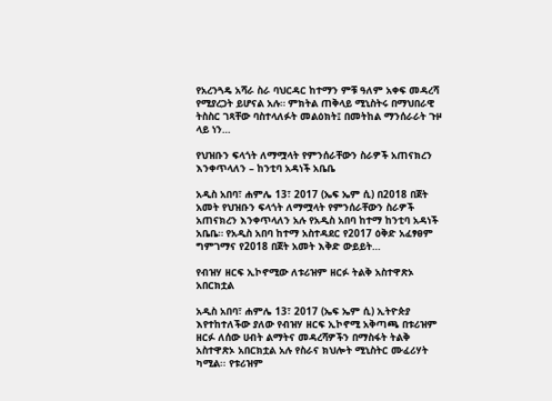የአረንጓዴ አሻራ ስራ ባህርዳር ከተማን ምቹ ዓለም አቀፍ መዳረሻ የሚያረጋት ይሆናል አሉ። ምክትል ጠቅላይ ሚኒስትሩ በማህበራዊ ትስስር ገጻቸው ባስተላለፉት መልዕክት፤ በመትከል ማንሰራራት ጉዞ ላይ ነን…

የህዝቡን ፍላጎት ለማሟላት የምንሰራቸውን ስራዎች አጠናክረን እንቀጥላለን – ከንቲባ አዳነች አቤቤ

አዲስ አበባ፣ ሐምሌ 13፣ 2017 (ኤፍ ኤም ሲ) በ2018 በጀት አመት የህዝቡን ፍላጎት ለማሟላት የምንሰራቸውን ስራዎች አጠናክረን እንቀጥላለን አሉ የአዲስ አበባ ከተማ ከንቲባ አዳነች አቤቤ። የአዲስ አበባ ከተማ አስተዳደር የ2017 ዕቅድ አፈፃፀም ግምገማና የ2018 በጀት አመት እቅድ ውይይት…

የብዝሃ ዘርፍ ኢኮኖሚው ለቱሪዝም ዘርፉ ትልቅ አስተዋጽኦ አበርክቷል

አዲስ አበባ፣ ሐምሌ 13፣ 2017 (ኤፍ ኤም ሲ) ኢትዮጵያ እየተከተለችው ያለው የብዝሃ ዘርፍ ኢኮኖሚ አቅጣጫ በቱሪዝም ዘርፉ ለሰው ሀብት ልማትና መዳረሻዎችን በማስፋት ትልቅ አስተዋጽኦ አበርክቷል አሉ የስራና ክህሎት ሚኒስትር ሙፈሪሃት ካሚል፡፡ የቱሪዝም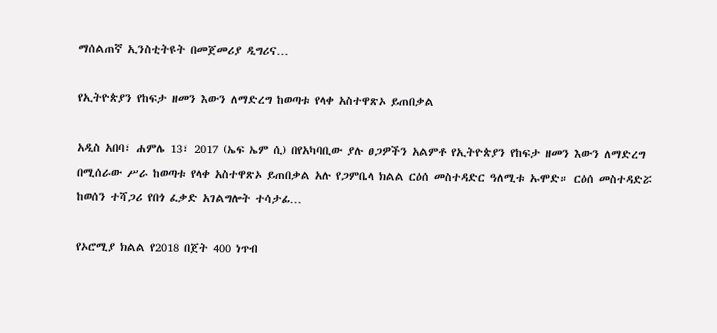ማሰልጠኛ ኢንስቲትዩት በመጀመሪያ ዲግሪና…

የኢትዮጵያን የከፍታ ዘመን እውን ለማድረግ ከወጣቱ የላቀ አስተዋጽኦ ይጠበቃል

አዲስ አበባ፣ ሐምሌ 13፣ 2017 (ኤፍ ኤም ሲ) በየአካባቢው ያሉ ፀጋዎችን አልምቶ የኢትዮጵያን የከፍታ ዘመን እውን ለማድረግ በሚሰራው ሥራ ከወጣቱ የላቀ አስተዋጽኦ ይጠበቃል አሉ የጋምቤላ ክልል ርዕሰ መስተዳድር ዓለሚቱ ኡሞድ። ርዕሰ መስተዳድሯ ከወሰን ተሻጋሪ የበጎ ፈቃድ አገልግሎት ተሳታፊ…

የኦሮሚያ ክልል የ2018 በጀት 400 ነጥብ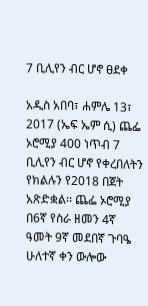7 ቢሊየን ብር ሆኖ ፀደቀ

አዲስ አበባ፣ ሐምሌ 13፣ 2017 (ኤፍ ኤም ሲ) ጨፌ ኦሮሚያ 400 ነጥብ 7 ቢሊየን ብር ሆኖ የቀረበለትን የክልሉን የ2018 በጀት አጽድቋል፡፡ ጨፌ ኦሮሚያ በ6ኛ የስራ ዘመን 4ኛ ዓመት 9ኛ መደበኛ ጉባዔ ሁለተኛ ቀን ውሎው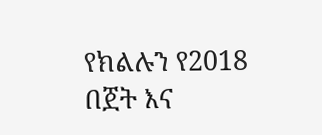የክልሉን የ2018 በጀት እና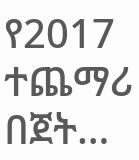የ2017 ተጨማሪ በጀት…